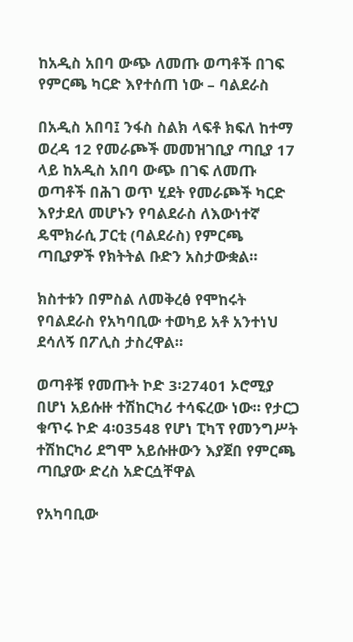ከአዲስ አበባ ውጭ ለመጡ ወጣቶች በገፍ የምርጫ ካርድ እየተሰጠ ነው – ባልደራስ

በአዲስ አበባ፤ ንፋስ ስልክ ላፍቶ ክፍለ ከተማ ወረዳ 12 የመራጮች መመዝገቢያ ጣቢያ 17 ላይ ከአዲስ አበባ ውጭ በገፍ ለመጡ ወጣቶች በሕገ ወጥ ሂደት የመራጮች ካርድ እየታደለ መሆኑን የባልደራስ ለእውነተኛ ዴሞክራሲ ፓርቲ (ባልደራስ) የምርጫ ጣቢያዎች የክትትል ቡድን አስታውቋል።

ክስተቱን በምስል ለመቅረፅ የሞከሩት የባልደራስ የአካባቢው ተወካይ አቶ አንተነህ ደሳለኝ በፖሊስ ታስረዋል።

ወጣቶቹ የመጡት ኮድ 3፡27401 ኦሮሚያ በሆነ አይሱዙ ተሽከርካሪ ተሳፍረው ነው። የታርጋ ቁጥሩ ኮድ 4፡03548 የሆነ ፒካፕ የመንግሥት ተሽከርካሪ ደግሞ አይሱዙውን እያጀበ የምርጫ ጣቢያው ድረስ አድርሷቸዋል

የአካባቢው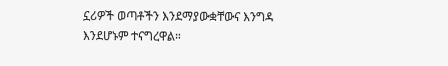ኗሪዎች ወጣቶችን እንደማያውቋቸውና እንግዳ እንደሆኑም ተናግረዋል።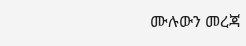ሙሉውን መረጃ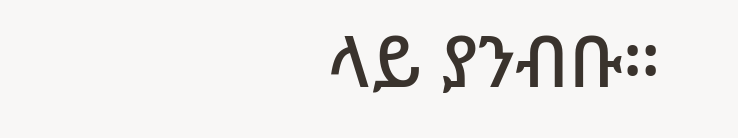ላይ ያንብቡ።